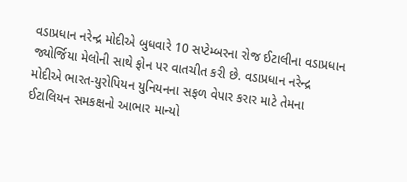વડાપ્રધાન નરેન્દ્ર મોદીએ બુધવારે 10 સપ્ટેમ્બરના રોજ ઈટાલીના વડાપ્રધાન જ્યોર્જિયા મેલોની સાથે ફોન પર વાતચીત કરી છે. વડાપ્રધાન નરેન્દ્ર મોદીએ ભારત-યુરોપિયન યુનિયનના સફળ વેપાર કરાર માટે તેમના ઈટાલિયન સમકક્ષનો આભાર માન્યો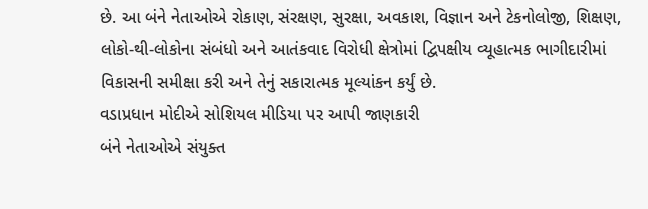છે. આ બંને નેતાઓએ રોકાણ, સંરક્ષણ, સુરક્ષા, અવકાશ, વિજ્ઞાન અને ટેકનોલોજી, શિક્ષણ, લોકો-થી-લોકોના સંબંધો અને આતંકવાદ વિરોધી ક્ષેત્રોમાં દ્વિપક્ષીય વ્યૂહાત્મક ભાગીદારીમાં વિકાસની સમીક્ષા કરી અને તેનું સકારાત્મક મૂલ્યાંકન કર્યું છે.
વડાપ્રધાન મોદીએ સોશિયલ મીડિયા પર આપી જાણકારી
બંને નેતાઓએ સંયુક્ત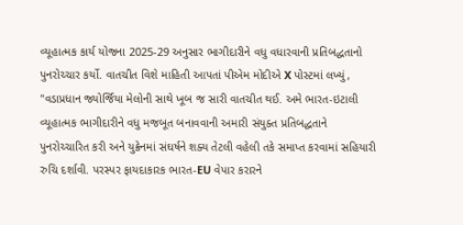વ્યૂહાત્મક કાર્ય યોજના 2025-29 અનુસાર ભાગીદારીને વધુ વધારવાની પ્રતિબદ્ધતાનો પુનરોચ્ચાર કર્યો. વાતચીત વિશે માહિતી આપતાં પીએમ મોદીએ X પોસ્ટમાં લખ્યું, "વડાપ્રધાન જ્યોર્જિયા મેલોની સાથે ખૂબ જ સારી વાતચીત થઈ. અમે ભારત-ઇટાલી વ્યૂહાત્મક ભાગીદારીને વધુ મજબૂત બનાવવાની અમારી સંયુક્ત પ્રતિબદ્ધતાને પુનરોચ્ચારિત કરી અને યુક્રેનમાં સંઘર્ષને શક્ય તેટલી વહેલી તકે સમાપ્ત કરવામાં સહિયારી રુચિ દર્શાવી. પરસ્પર ફાયદાકારક ભારત-EU વેપાર કરારને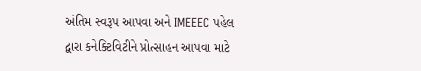અંતિમ સ્વરૂપ આપવા અને IMEEEC પહેલ દ્વારા કનેક્ટિવિટીને પ્રોત્સાહન આપવા માટે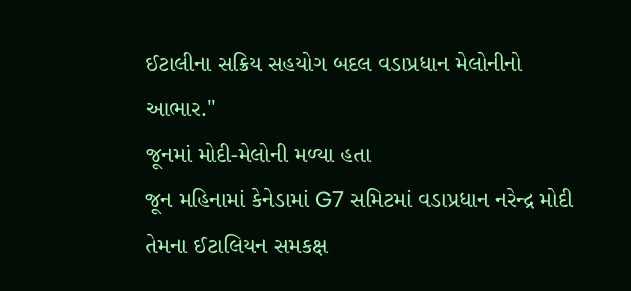ઈટાલીના સક્રિય સહયોગ બદલ વડાપ્રધાન મેલોનીનો આભાર."
જૂનમાં મોદી-મેલોની મળ્યા હતા
જૂન મહિનામાં કેનેડામાં G7 સમિટમાં વડાપ્રધાન નરેન્દ્ર મોદી તેમના ઈટાલિયન સમકક્ષ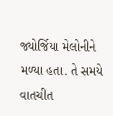જ્યોર્જિયા મેલોનીને મળ્યા હતા. તે સમયે વાતચીત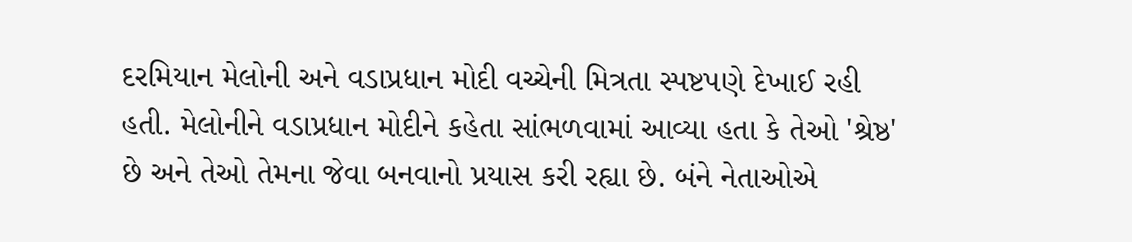દરમિયાન મેલોની અને વડાપ્રધાન મોદી વચ્ચેની મિત્રતા સ્પષ્ટપણે દેખાઈ રહી હતી. મેલોનીને વડાપ્રધાન મોદીને કહેતા સાંભળવામાં આવ્યા હતા કે તેઓ 'શ્રેષ્ઠ' છે અને તેઓ તેમના જેવા બનવાનો પ્રયાસ કરી રહ્યા છે. બંને નેતાઓએ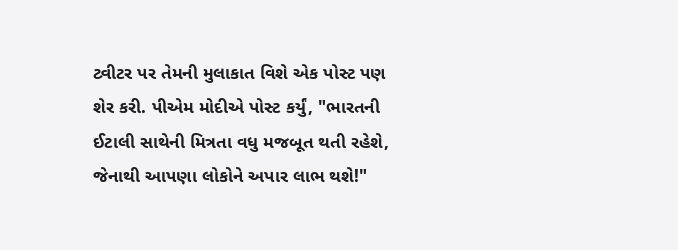ટ્વીટર પર તેમની મુલાકાત વિશે એક પોસ્ટ પણ શેર કરી. પીએમ મોદીએ પોસ્ટ કર્યું, "ભારતની ઈટાલી સાથેની મિત્રતા વધુ મજબૂત થતી રહેશે, જેનાથી આપણા લોકોને અપાર લાભ થશે!"